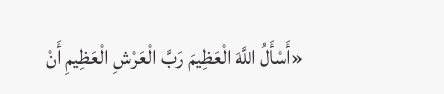«أَسْأَلُ اللَّهَ الْعَظِيمَ رَبَّ الْعَرْشِ الْعَظِيمِ أَنْ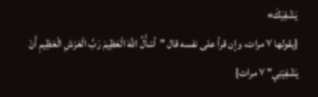يَشْفِيَكَ»
{يقولها ٧ مرات، وإن قرأ على نفسه قال "أسْأَلُ اللَّهَ الْعَظِيمَ رَبَّ الْعَرْشِ الْعَظِيمِ أَنْ يَشْفِيْنِي" ٧ مرات}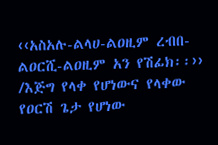‹‹አስአሉ-ልላሀ-ልዐዚም ረብበ-ልዐርሺ-ልዐዚም አን የሽፊክ፡፡››
/እጅግ የላቀ የሆነውና የላቀው የዐርሽ ጌታ የሆነው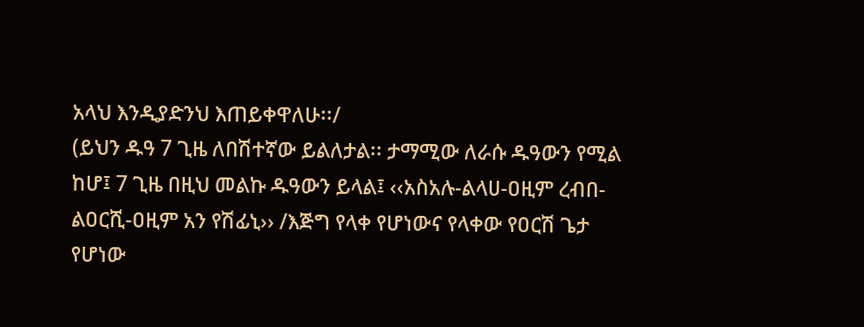አላህ እንዲያድንህ እጠይቀዋለሁ፡፡/
(ይህን ዱዓ 7 ጊዜ ለበሽተኛው ይልለታል፡፡ ታማሚው ለራሱ ዱዓውን የሚል ከሆ፤ 7 ጊዜ በዚህ መልኩ ዱዓውን ይላል፤ ‹‹አስአሉ-ልላሀ-ዐዚም ረብበ-ልዐርሺ-ዐዚም አን የሽፊኒ›› /እጅግ የላቀ የሆነውና የላቀው የዐርሽ ጌታ የሆነው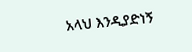አላህ እንዲያድነኝ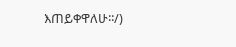እጠይቀዋለሁ፡፡/)